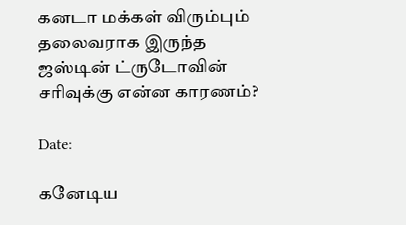கனடா மக்கள் விரும்பும் தலைவராக இருந்த ஜஸ்டின் ட்ருடோவின் சரிவுக்கு என்ன காரணம்?

Date:

கனேடிய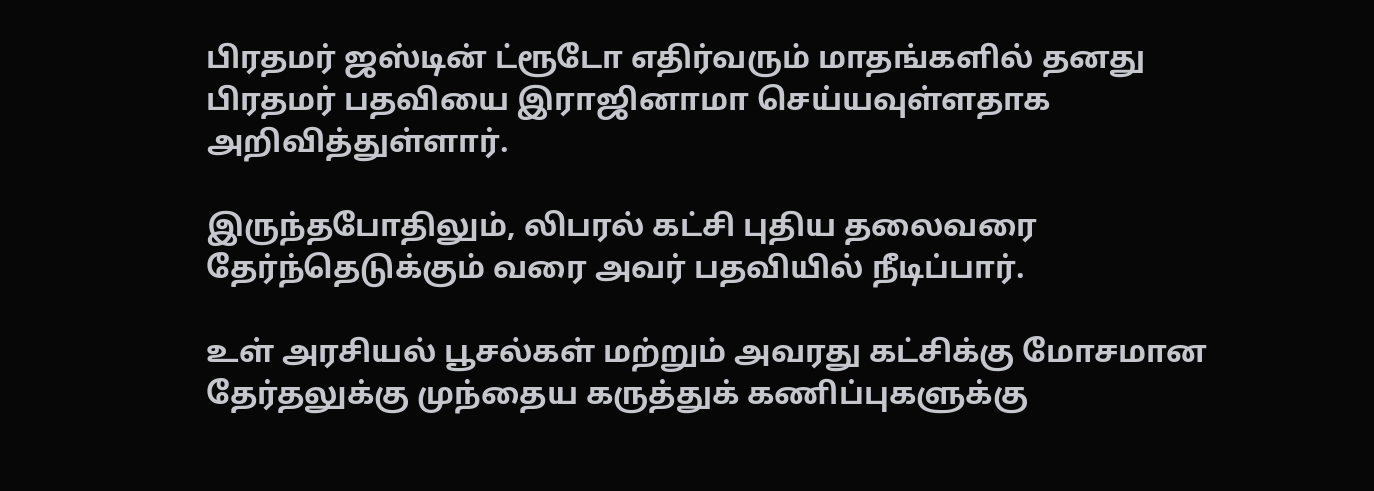பிரதமர் ஜஸ்டின் ட்ரூடோ எதிர்வரும் மாதங்களில் தனது பிரதமர் பதவியை இராஜினாமா செய்யவுள்ளதாக அறிவித்துள்ளார்.

இருந்தபோதிலும், லிபரல் கட்சி புதிய தலைவரை தேர்ந்தெடுக்கும் வரை அவர் பதவியில் நீடிப்பார்.

உள் அரசியல் பூசல்கள் மற்றும் அவரது கட்சிக்கு மோசமான தேர்தலுக்கு முந்தைய கருத்துக் கணிப்புகளுக்கு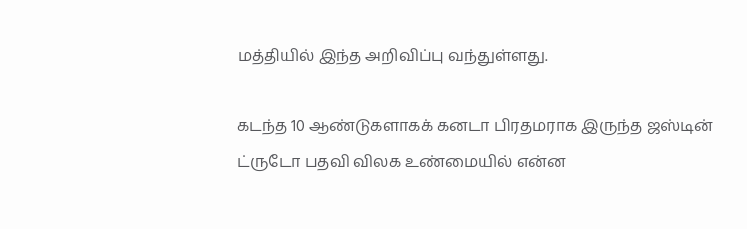மத்தியில் இந்த அறிவிப்பு வந்துள்ளது.

கடந்த 10 ஆண்டுகளாகக் கனடா பிரதமராக இருந்த ஜஸ்டின் ட்ருடோ பதவி விலக உண்மையில் என்ன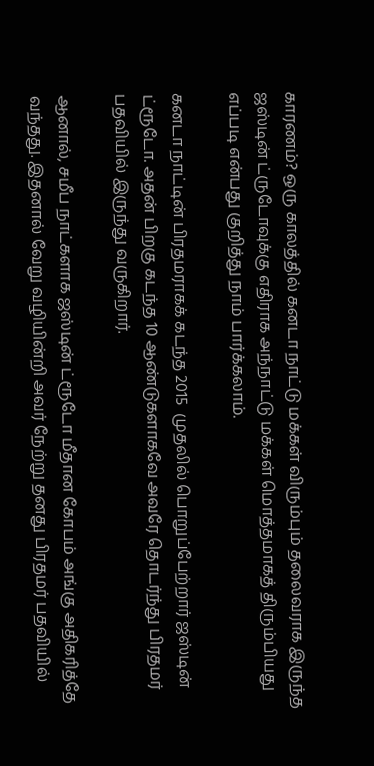காரணம்? ஒரு காலத்தில் கனடா நாட்டு மக்கள் விரும்பும் தலைவராக இருந்த ஜஸ்டின் ட்ருடோவுக்கு எதிராக அந்நாட்டு மக்கள் மொத்தமாகத் திரும்பியது எப்படி என்பது குறித்து நாம் பார்க்கலாம்.

கனடா நாட்டின் பிரதமராகக் கடந்த 2015  முதலில் பொறுப்பேற்றார் ஜஸ்டின் ட்ரூடோ. அதன் பிறகு கடந்த 10 ஆண்டுகளாகவே அவரே தொடர்ந்து பிரதமர் பதவியில் இருந்து வருகிறார்.

ஆனால், சமீப நாட்களாக ஜஸ்டின் ட்ரூடோ மீதான கோபம் அங்கு அதிகரித்தே வந்தது. இதனால் வேறு வழியின்றி அவர் நேற்று தனது பிரதமர் பதவியில்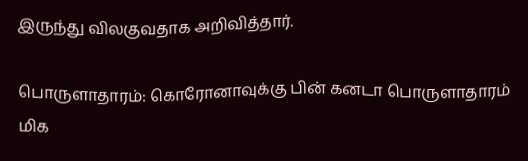இருந்து விலகுவதாக அறிவித்தார்.

பொருளாதாரம்: கொரோனாவுக்கு பின் கனடா பொருளாதாரம் மிக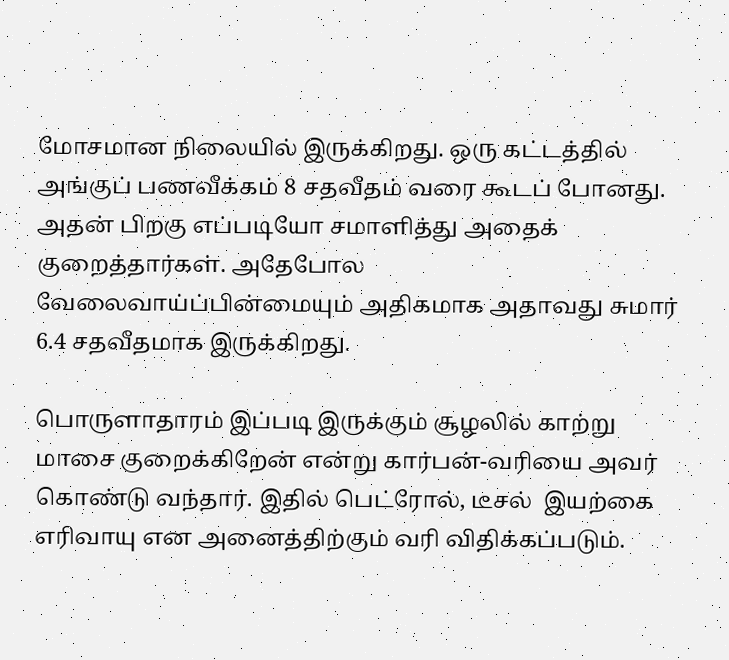மோசமான நிலையில் இருக்கிறது. ஒரு கட்டத்தில் அங்குப் பணவீக்கம் 8 சதவீதம் வரை கூடப் போனது. அதன் பிறகு எப்படியோ சமாளித்து அதைக் குறைத்தார்கள். அதேபோல வேலைவாய்ப்பின்மையும் அதிகமாக அதாவது சுமார் 6.4 சதவீதமாக இருக்கிறது.

பொருளாதாரம் இப்படி இருக்கும் சூழலில் காற்று மாசை குறைக்கிறேன் என்று கார்பன்-வரியை அவர் கொண்டு வந்தார். இதில் பெட்ரோல், டீசல்  இயற்கை எரிவாயு என அனைத்திற்கும் வரி விதிக்கப்படும்.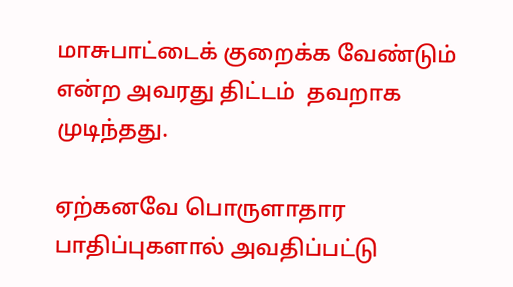மாசுபாட்டைக் குறைக்க வேண்டும் என்ற அவரது திட்டம்  தவறாக முடிந்தது.

ஏற்கனவே பொருளாதார பாதிப்புகளால் அவதிப்பட்டு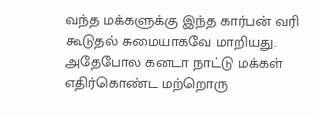வந்த மக்களுக்கு இந்த கார்பன் வரி கூடுதல் சுமையாகவே மாறியது.  அதேபோல கனடா நாட்டு மக்கள் எதிர்கொண்ட மற்றொரு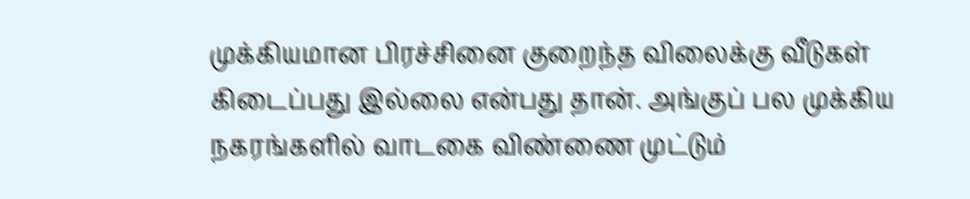முக்கியமான பிரச்சினை குறைந்த விலைக்கு வீடுகள் கிடைப்பது இல்லை என்பது தான். அங்குப் பல முக்கிய நகரங்களில் வாடகை விண்ணை முட்டும்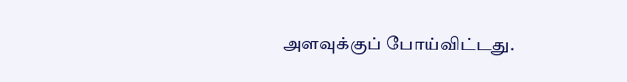அளவுக்குப் போய்விட்டது.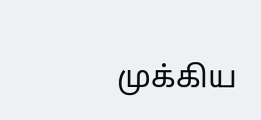முக்கிய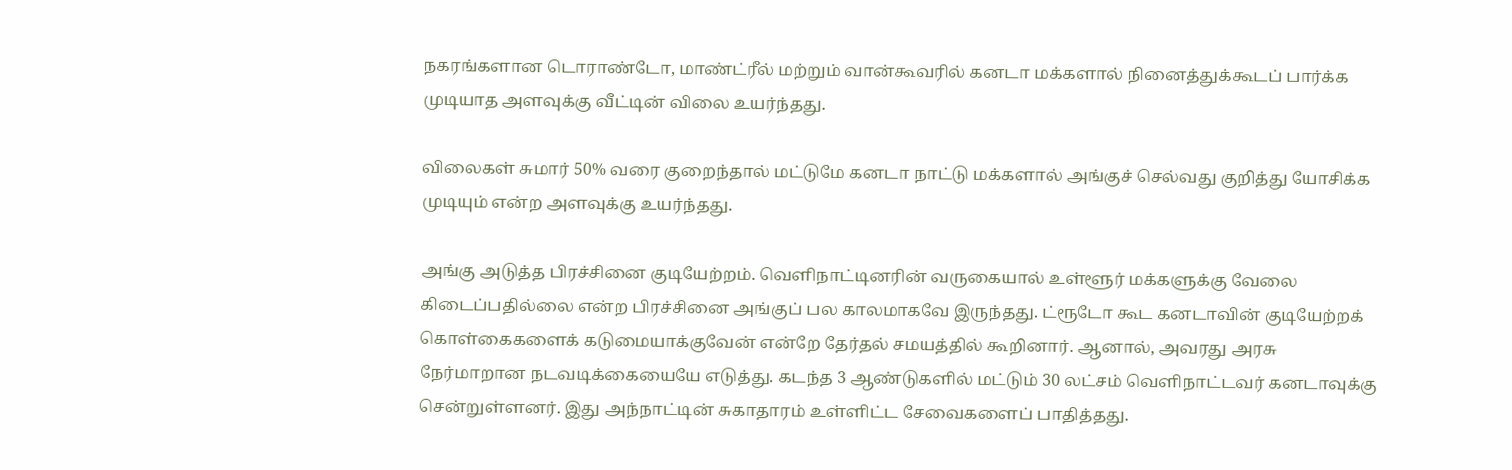நகரங்களான டொராண்டோ, மாண்ட்ரீல் மற்றும் வான்கூவரில் கனடா மக்களால் நினைத்துக்கூடப் பார்க்க முடியாத அளவுக்கு வீட்டின் விலை உயர்ந்தது.

விலைகள் சுமார் 50% வரை குறைந்தால் மட்டுமே கனடா நாட்டு மக்களால் அங்குச் செல்வது குறித்து யோசிக்க முடியும் என்ற அளவுக்கு உயர்ந்தது.

அங்கு அடுத்த பிரச்சினை குடியேற்றம். வெளிநாட்டினரின் வருகையால் உள்ளூர் மக்களுக்கு வேலை கிடைப்பதில்லை என்ற பிரச்சினை அங்குப் பல காலமாகவே இருந்தது. ட்ரூடோ கூட கனடாவின் குடியேற்றக் கொள்கைகளைக் கடுமையாக்குவேன் என்றே தேர்தல் சமயத்தில் கூறினார். ஆனால், அவரது அரசு நேர்மாறான நடவடிக்கையையே எடுத்து. கடந்த 3 ஆண்டுகளில் மட்டும் 30 லட்சம் வெளிநாட்டவர் கனடாவுக்கு சென்றுள்ளனர். இது அந்நாட்டின் சுகாதாரம் உள்ளிட்ட சேவைகளைப் பாதித்தது.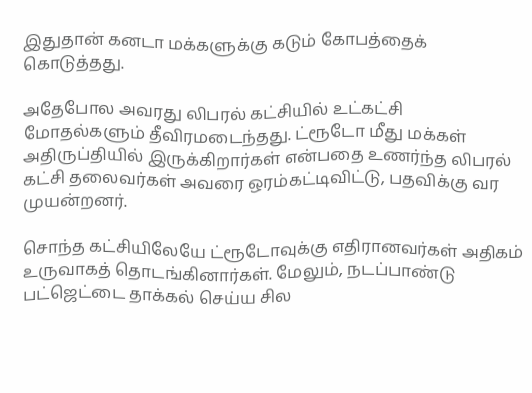இதுதான் கனடா மக்களுக்கு கடும் கோபத்தைக் கொடுத்தது.

அதேபோல அவரது லிபரல் கட்சியில் உட்கட்சி மோதல்களும் தீவிரமடைந்தது. ட்ரூடோ மீது மக்கள் அதிருப்தியில் இருக்கிறார்கள் என்பதை உணர்ந்த லிபரல் கட்சி தலைவர்கள் அவரை ஒரம்கட்டிவிட்டு, பதவிக்கு வர முயன்றனர்.

சொந்த கட்சியிலேயே ட்ரூடோவுக்கு எதிரானவர்கள் அதிகம் உருவாகத் தொடங்கினார்கள். மேலும், நடப்பாண்டு பட்ஜெட்டை தாக்கல் செய்ய சில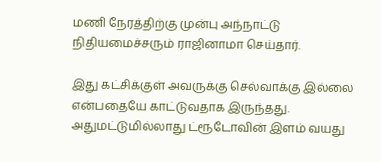மணி நேரத்திற்கு முன்பு அந்நாட்டு நிதியமைச்சரும் ராஜினாமா செய்தார்.

இது கட்சிக்குள் அவருக்கு செல்வாக்கு இல்லை என்பதையே காட்டுவதாக இருந்தது. அதுமட்டுமில்லாது ட்ரூடோவின் இளம் வயது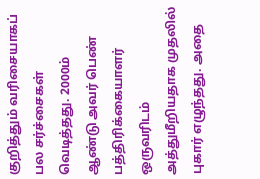குறித்தும் வரிசையாகப் பல சர்ச்சைகள் வெடித்தது. 2000ம் ஆண்டு அவர் பெண் பத்திரிக்கையாளர் ஒருவரிடம் அத்துமீறியதாக முதலில் புகார் எழுந்தது. அதை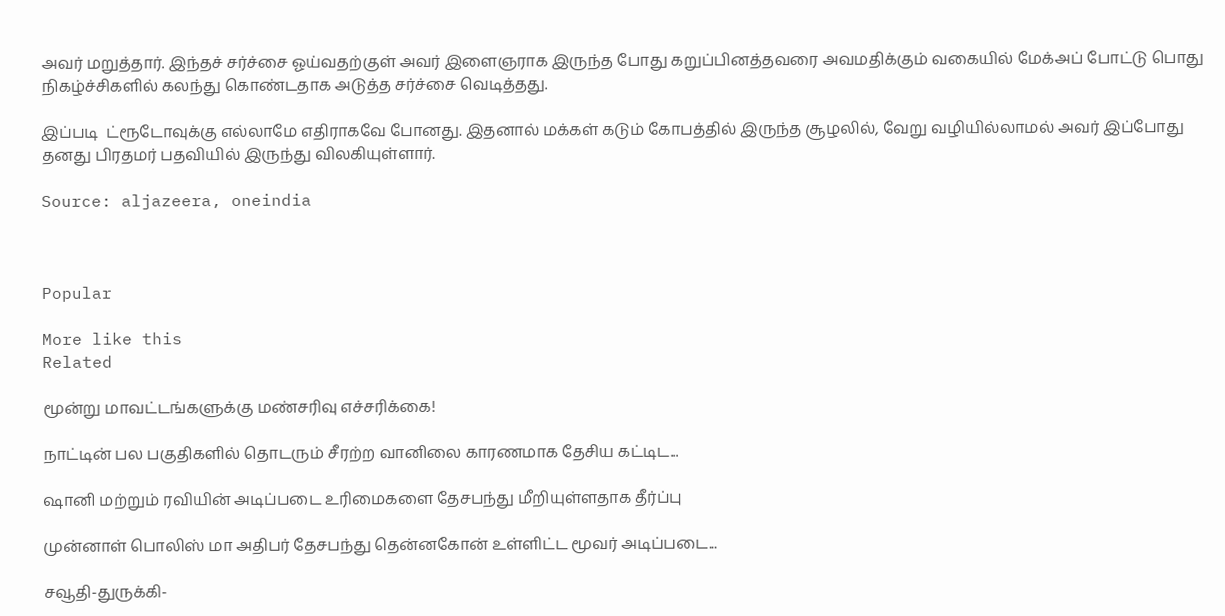அவர் மறுத்தார். இந்தச் சர்ச்சை ஓய்வதற்குள் அவர் இளைஞராக இருந்த போது கறுப்பினத்தவரை அவமதிக்கும் வகையில் மேக்அப் போட்டு பொது நிகழ்ச்சிகளில் கலந்து கொண்டதாக அடுத்த சர்ச்சை வெடித்தது.

இப்படி  ட்ரூடோவுக்கு எல்லாமே எதிராகவே போனது. இதனால் மக்கள் கடும் கோபத்தில் இருந்த சூழலில், வேறு வழியில்லாமல் அவர் இப்போது தனது பிரதமர் பதவியில் இருந்து விலகியுள்ளார்.

Source: aljazeera, oneindia



Popular

More like this
Related

மூன்று மாவட்டங்களுக்கு மண்சரிவு எச்சரிக்கை!

நாட்டின் பல பகுதிகளில் தொடரும் சீரற்ற வானிலை காரணமாக தேசிய கட்டிட...

ஷானி மற்றும் ரவியின் அடிப்படை உரிமைகளை தேசபந்து மீறியுள்ளதாக தீர்ப்பு

முன்னாள் பொலிஸ் மா அதிபர் தேசபந்து தென்னகோன் உள்ளிட்ட மூவர் அடிப்படை...

சவூதி-துருக்கி-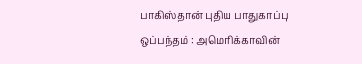பாகிஸ்தான் புதிய பாதுகாப்பு ஒப்பந்தம் : அமெரிக்காவின்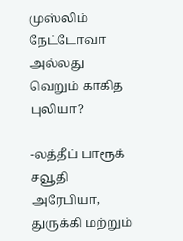முஸ்லிம் நேட்டோவா அல்லது வெறும் காகித புலியா?

-லத்தீப் பாரூக் சவூதி அரேபியா, துருக்கி மற்றும்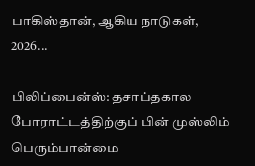பாகிஸ்தான், ஆகிய நாடுகள்,  2026...

பிலிப்பைன்ஸ்: தசாப்தகால போராட்டத்திற்குப் பின் முஸ்லிம் பெரும்பான்மை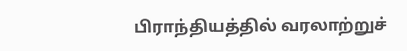பிராந்தியத்தில் வரலாற்றுச்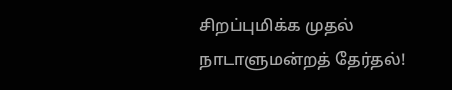சிறப்புமிக்க முதல் நாடாளுமன்றத் தேர்தல்!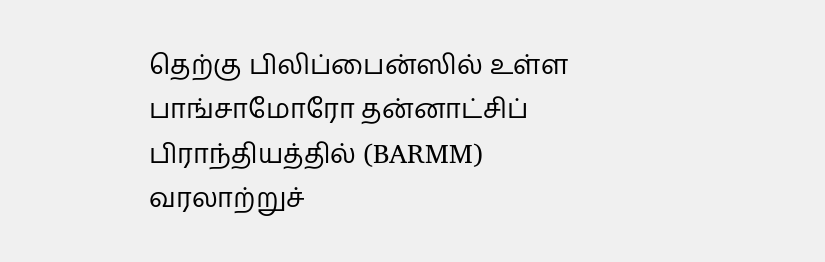தெற்கு பிலிப்பைன்ஸில் உள்ள பாங்சாமோரோ தன்னாட்சிப் பிராந்தியத்தில் (BARMM) வரலாற்றுச்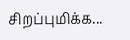சிறப்புமிக்க...